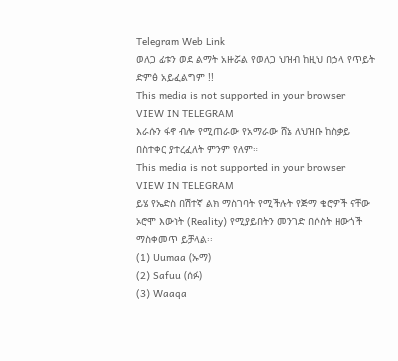Telegram Web Link
ወለጋ ፊቱን ወደ ልማት አዙሯል የወለጋ ህዝብ ከዚህ በኃላ የጥይት ድምፅ አይፈልግም !!
This media is not supported in your browser
VIEW IN TELEGRAM
እራሱን ፋኖ ብሎ የሚጠራው የአማራው ሸኔ ለህዝቡ ከስቃይ በስተቀር ያተረፈለት ምንም የለም።
This media is not supported in your browser
VIEW IN TELEGRAM
ይሄ የኤድስ በሽተኛ ልክ ማስገባት የሚችሉት የጅማ ቄሮዎች ናቸው
ኦሮሞ እውነት (Reality) የሚያይበትን መንገድ በሶስት ዘውጎች ማስቀመጥ ይቻላል፡፡
(1) Uumaa (ኡማ)
(2) Safuu (ሰፉ)
(3) Waaqa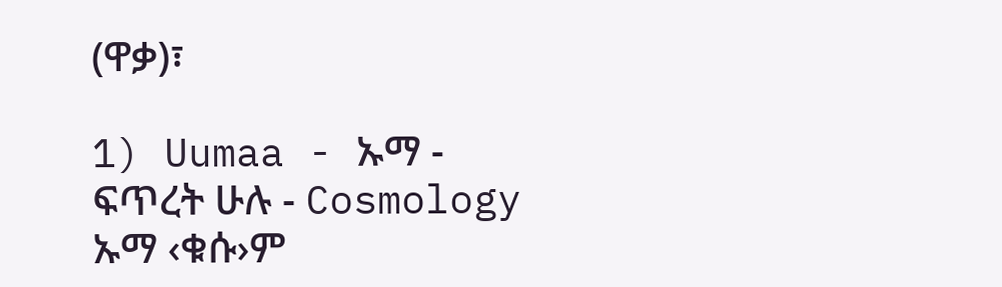(ዋቃ)፣

1) Uumaa - ኡማ - ፍጥረት ሁሉ - Cosmology
ኡማ ‹ቁሱ›ም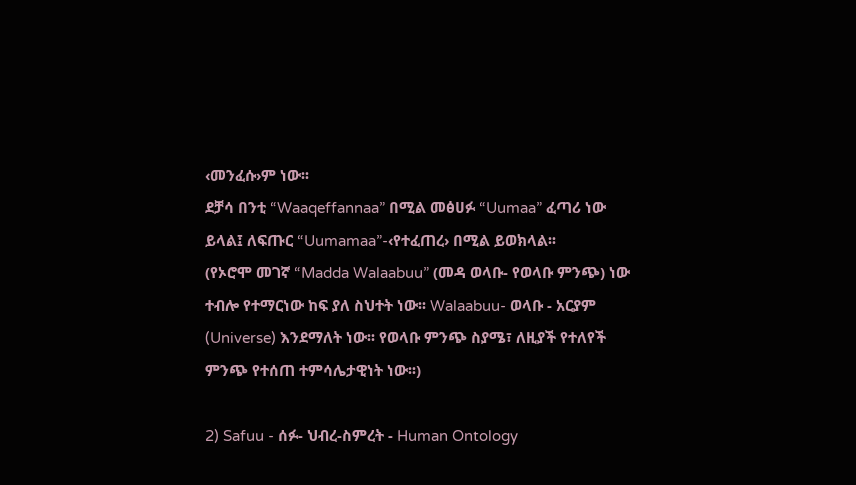‹መንፈሱ›ም ነው፡፡
ደቻሳ በንቲ “Waaqeffannaa” በሚል መፅሀፉ “Uumaa” ፈጣሪ ነው ይላል፤ ለፍጡር “Uumamaa”-‹የተፈጠረ› በሚል ይወክላል፡፡
(የኦሮሞ መገኛ “Madda Walaabuu” (መዳ ወላቡ- የወላቡ ምንጭ) ነው ተብሎ የተማርነው ከፍ ያለ ስህተት ነው፡፡ Walaabuu- ወላቡ - አርያም (Universe) እንደማለት ነው፡፡ የወላቡ ምንጭ ስያሜ፣ ለዚያች የተለየች ምንጭ የተሰጠ ተምሳሌታዊነት ነው፡፡)

2) Safuu - ሰፉ- ህብረ-ስምረት - Human Ontology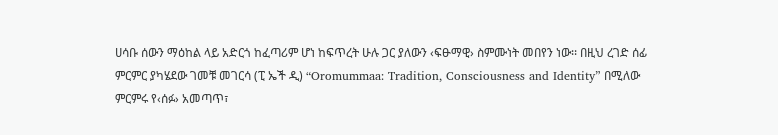ሀሳቡ ሰውን ማዕከል ላይ አድርጎ ከፈጣሪም ሆነ ከፍጥረት ሁሉ ጋር ያለውን ‹ፍፁማዊ› ስምሙነት መበየን ነው፡፡ በዚህ ረገድ ሰፊ ምርምር ያካሄደው ገመቹ መገርሳ (ፒ ኤች ዲ) “Oromummaa: Tradition, Consciousness and Identity” በሚለው ምርምሩ የ‹ሰፉ› አመጣጥ፣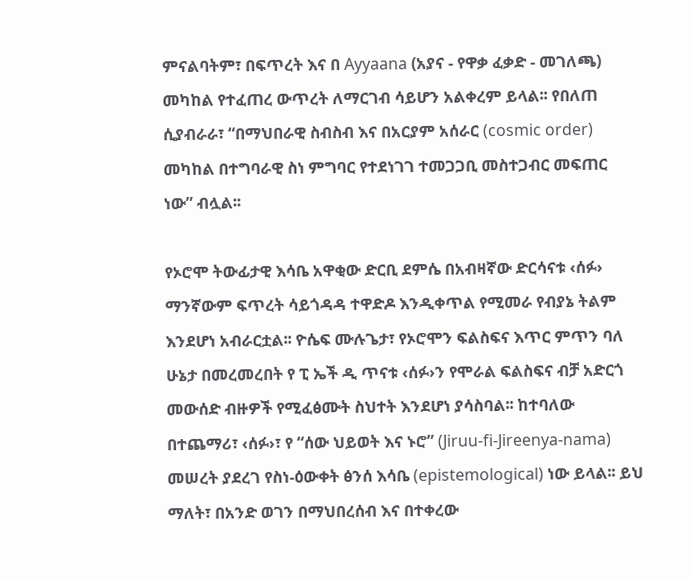ምናልባትም፣ በፍጥረት እና በ Ayyaana (አያና - የዋቃ ፈቃድ - መገለጫ) መካከል የተፈጠረ ውጥረት ለማርገብ ሳይሆን አልቀረም ይላል፡፡ የበለጠ ሲያብራራ፣ “በማህበራዊ ስብስብ እና በአርያም አሰራር (cosmic order) መካከል በተግባራዊ ስነ ምግባር የተደነገገ ተመጋጋቢ መስተጋብር መፍጠር ነው” ብሏል፡፡

የኦሮሞ ትውፊታዊ እሳቤ አዋቂው ድርቢ ደምሴ በአብዛኛው ድርሳናቱ ‹ሰፉ› ማንኛውም ፍጥረት ሳይጎዳዳ ተዋድዶ እንዲቀጥል የሚመራ የብያኔ ትልም እንደሆነ አብራርቷል፡፡ ዮሴፍ ሙሉጌታ፣ የኦሮሞን ፍልስፍና እጥር ምጥን ባለ ሁኔታ በመረመረበት የ ፒ ኤች ዲ ጥናቱ ‹ሰፉ›ን የሞራል ፍልስፍና ብቻ አድርጎ መውሰድ ብዙዎች የሚፈፅሙት ስህተት እንደሆነ ያሳስባል፡፡ ከተባለው በተጨማሪ፣ ‹ሰፉ›፣ የ “ሰው ህይወት እና ኑሮ” (Jiruu-fi-Jireenya-nama) መሠረት ያደረገ የስነ-ዕውቀት ፅንሰ እሳቤ (epistemological) ነው ይላል፡፡ ይህ ማለት፣ በአንድ ወገን በማህበረሰብ እና በተቀረው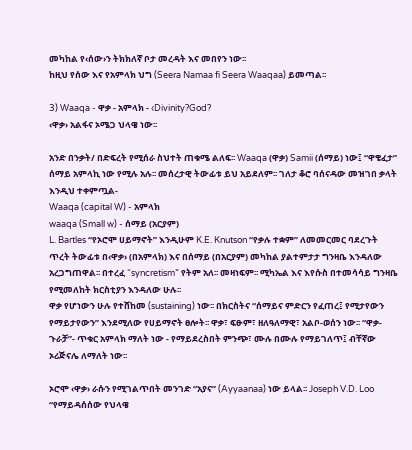መካከል የ‹ሰው›ን ትክክለኛ ቦታ መረዳት እና መበየን ነው፡፡
ከዚህ የሰው እና የአምላክ ህግ (Seera Namaa fi Seera Waaqaa) ይመጣል፡፡

3) Waaqa - ዋቃ - አምላክ - ‹Divinity?God?
‹ዋቃ› አልፋና ኦሜጋ ህላዌ ነው፡፡

አንድ በንቃት/ በድፍረት የሚሰራ ስህተት ጠቁሜ ልለፍ፡፡ Waaqa (ዋቃ) Samii (ሰማይ) ነው፤ “ዋቄፈታ” ሰማይ አምላኪ ነው የሚሉ አሉ፡፡ መሰረታዊ ትውፊቱ ይህ አይደለም፡፡ ገለታ ቆሮ ባሰናዳው መዝገበ ቃላት እንዲህ ተቀምጧል-
Waaqa (capital W) - አምላክ
waaqa (Small w) - ሰማይ (አርያም)
L. Bartles “የኦሮሞ ሀይማኖት” እንዲሁም K.E. Knutson “የቃሉ ተቋም” ለመመርመር ባደረጉት ጥረት ትውፊቱ በ‹ዋቃ› (በአምላክ) እና በሰማይ (በአርያም) መካከል ያልተምታታ ግንዛቤ እንዳለው አረጋግጠዋል፡፡ በተረፈ “syncretism” የትም አለ፡፡ መዛነፍም፡፡ ሚካኤል እና እየሱስ በተመሳሳይ ግንዛቤ የሚመለከት ክርስቲያን እንዳለው ሁሉ፡፡
ዋቃ የሆነውን ሁሉ የተሸከመ (sustaining) ነው፡፡ በክርስትና “ሰማይና ምድርን የፈጠረ፤ የሚታየውን የማይታየውን” እንደሚለው የሀይማኖት ፀሎት፡፡ ዋቃ፣ ፍፁም፣ ዘለዓለማዊ፣ አልቦ-ወሰን ነው፡፡ “ዋቃ-ጉራቻ”- ጥቁር አምላክ ማለት ነው - የማይደረስበት ምንጭ፣ ሙሉ በሙሉ የማይገለጥ፤ ብቸኛው ኦሪጅናሌ ለማለት ነው፡፡

ኦሮሞ ‹ዋቃ› ራሱን የሚገልጥበት መንገድ “አያና” (Ayyaanaa) ነው ይላል፡፡ Joseph V.D. Loo “የማይዳሰሰው የህላዌ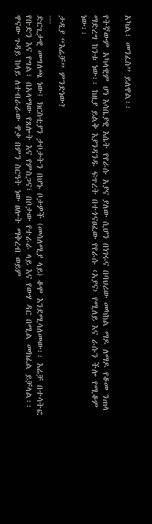አካል፣ መንፈስ” ይለዋል፡፡

የትኛውም አካላዊም ሆነ እሳቤያዊ እሴት የየራሱ አያና ያለው ሲሆን በነገሩና በባህሪው መካከል ማዶ ለማዶ የቆመ ንጠላ ማድረግ ከንቱ ነው፡፡ ከዚያ ይልቅ እያንዳንዱ ፍጥረት በተጎናፀፈው የየራሱ ‹አያና› የሚለይ እና ራሱን ችሎ የሚቆም ነው፡፡

ታዲያ “እሬቻ” ምንድነው?
---
ድርጊታዊ መግለጫ ነው፤ ክርስቲያን ታቦታትን በሆኑ ቦታዎች (መሳለሚያ ላይ) ቆሞ እንደሚሳለመው፡፡ እሬቻ በተሳትፎ የቡድን እና የግል፣ በአላማው የጸሎት እና የምስጋና፣ በቦታው የተራራ ላይ እና የውሃ ዳር በሚል መክፈል ይቻላል፡፡ ዋናው ጉዳይ ከላይ ለተብራራው ዋቃ በምን ስርዓት ነው ፀሎት ማቅረብ ወይም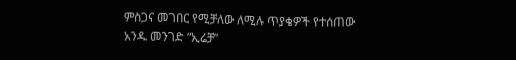ምስጋና መገበር የሚቻለው ለሚሉ ጥያቄዎች የተሰጠው አንዱ መንገድ “ኢሬቻ”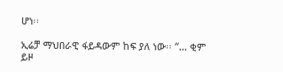ሆነ፡፡

ኢሬቻ ማህበራዊ ፋይዳውም ከፍ ያለ ነው፡፡ “… ቂም ይዞ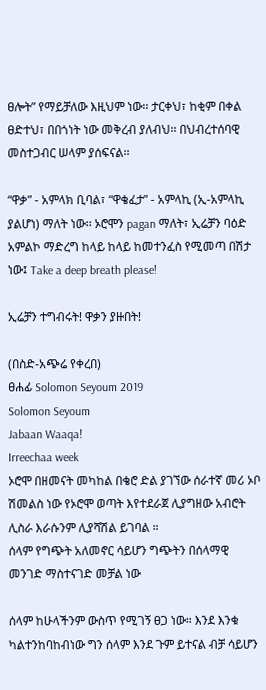ፀሎት” የማይቻለው እዚህም ነው፡፡ ታርቀህ፣ ከቂም በቀል ፀድተህ፣ በበጎነት ነው መቅረብ ያለብህ፡፡ በህብረተሰባዊ መስተጋብር ሠላም ያሰፍናል፡፡

“ዋቃ” - አምላክ ቢባል፣ “ዋቄፈታ” - አምላኪ (ኢ-አምላኪ ያልሆነ) ማለት ነው፡፡ ኦሮሞን pagan ማለት፣ ኢሬቻን ባዕድ አምልኮ ማድረግ ከላይ ከላይ ከመተንፈስ የሚመጣ በሽታ ነው፤ Take a deep breath please!

ኢሬቻን ተግብሩት! ዋቃን ያዙበት!

(በስድ-አጭሬ የቀረበ)
ፀሐፊ Solomon Seyoum 2019
Solomon Seyoum
Jabaan Waaqa!
Irreechaa week
ኦሮሞ በዘመናት መካከል በቄሮ ድል ያገኘው ሰራተኛ መሪ ኦቦ ሽመልስ ነው የኦሮሞ ወጣት እየተደራጀ ሊያግዘው አብሮት ሊስራ እራሱንም ሊያሻሽል ይገባል ።
ሰላም የግጭት አለመኖር ሳይሆን ግጭትን በሰላማዊ መንገድ ማስተናገድ መቻል ነው

ሰላም ከሁላችንም ውስጥ የሚገኝ ፀጋ ነው። እንደ እንቁ ካልተንከባከብነው ግን ሰላም እንደ ጉም ይተናል ብቻ ሳይሆን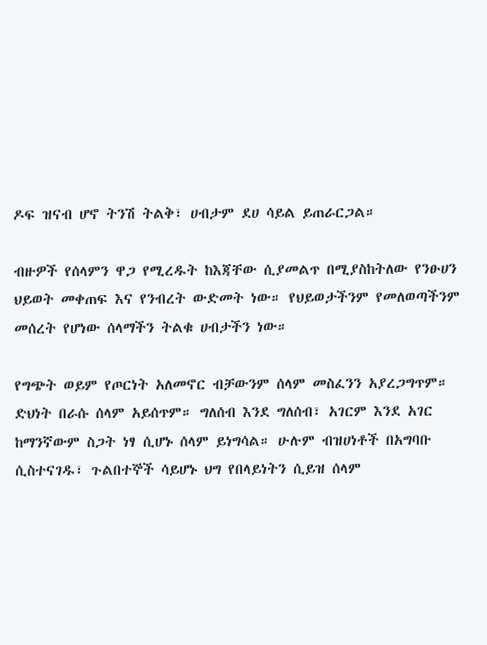ዶፍ ዝናብ ሆኖ ትንሽ ትልቅ፣ ሀብታም ደሀ ሳይል ይጠራርጋል።

ብዙዎች የሰላምን ዋጋ የሚረዱት ከእጃቸው ሲያመልጥ በሚያስከትለው የንፁሀን ህይወት መቀጠፍ እና የንብረት ውድመት ነው። የህይወታችንም የመለወጣችንም መሰረት የሆነው ሰላማችን ትልቁ ሀብታችን ነው።

የግጭት ወይም የጦርነት አለመኖር ብቻውንም ሰላም መስፈንን አያረጋግጥም። ድህነት በራሱ ሰላም አይሰጥም። ግለሰብ እንደ ግለሰብ፣ አገርም እንደ አገር ከማንኛውም ስጋት ነፃ ሲሆኑ ሰላም ይነግሳል። ሁሉም ብዝሀነቶች በአግባቡ ሲስተናገዱ፣ ጉልበተኞች ሳይሆኑ ህግ የበላይነትን ሲይዝ ሰላም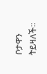ቦታዋን ትይዛለች።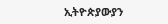ኢትዮጵያውያን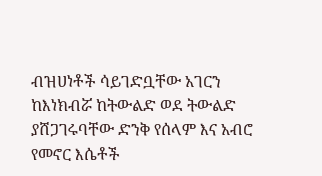ብዝሀነቶች ሳይገድቧቸው አገርን ከእነክብሯ ከትውልድ ወደ ትውልድ ያሸጋገሩባቸው ድንቅ የሰላም እና አብሮ የመኖር እሴቶች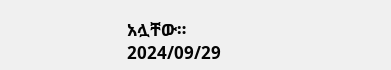አሏቸው።
2024/09/29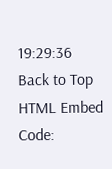19:29:36
Back to Top
HTML Embed Code: